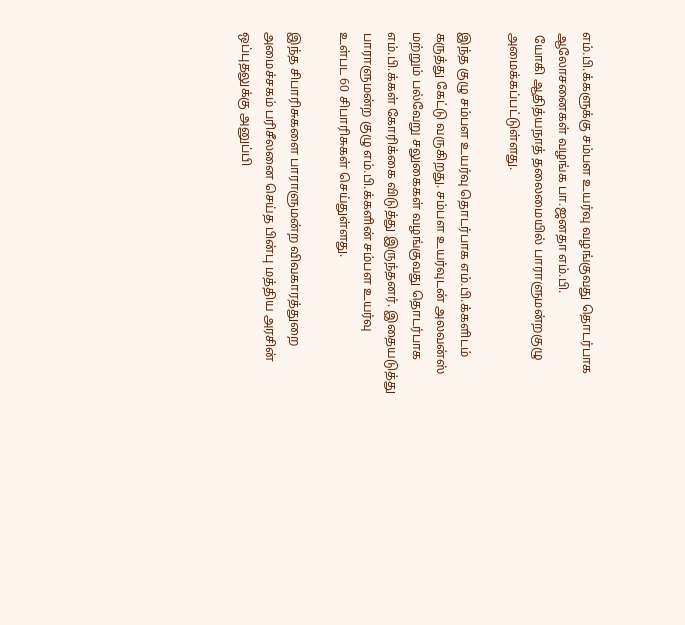எம்.பி.க்களுக்கு சம்பள உயர்வு வழங்குவது தொடர்பாக
ஆலோசனைகள் வழங்க பா.ஜனதா எம்.பி.
 யோகி ஆதித்யநாத் தலைமையில் பாராளுமன்றகுழு
அமைக்கப்பட்டுள்ளது.

இந்த குழு சம்பள உயர்வு தொடர்பாக எம்.பி.க்களிடம்
கருத்து கேட்டு வருகிறது. சம்பள உயர்வுடன் அலவன்ஸ்
மற்றும் பல்வேறு சலுகைகள் வழங்குவது தொடர்பாக
எம்.பி.க்கள் கோரிக்கை விடுத்து இருந்தனர். இதையடுத்து
பாராளுமன்ற குழு எம்.பி.க்களின் சம்பள உயர்வு
உள்பட 60 சிபாரிசுகள் செய்துள்ளது.

இந்த சிபாரிசுகளை பாராளுமன்ற விவகாரத்துறை
அமைச்சகம் பரிசீலனை செய்த பின்பு மத்திய அரசின்
ஒப்புதலுக்கு அனுப்பி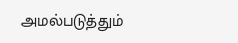அமல்படுத்தும்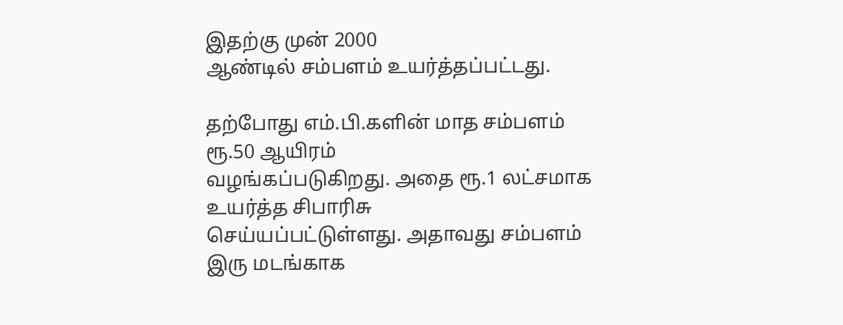இதற்கு முன் 2000
ஆண்டில் சம்பளம் உயர்த்தப்பட்டது.

தற்போது எம்.பி.களின் மாத சம்பளம் ரூ.50 ஆயிரம்
வழங்கப்படுகிறது. அதை ரூ.1 லட்சமாக உயர்த்த சிபாரிசு
செய்யப்பட்டுள்ளது. அதாவது சம்பளம் இரு மடங்காக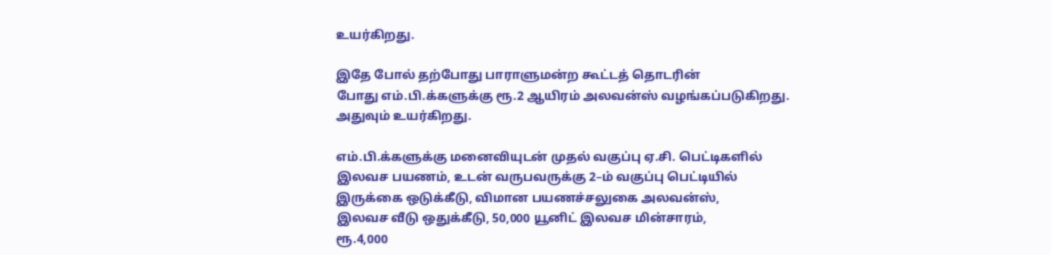உயர்கிறது.

இதே போல் தற்போது பாராளுமன்ற கூட்டத் தொடரின்
போது எம்.பி.க்களுக்கு ரூ.2 ஆயிரம் அலவன்ஸ் வழங்கப்படுகிறது.
அதுவும் உயர்கிறது.

எம்.பி.க்களுக்கு மனைவியுடன் முதல் வகுப்பு ஏ.சி. பெட்டிகளில்
இலவச பயணம், உடன் வருபவருக்கு 2–ம் வகுப்பு பெட்டியில்
இருக்கை ஒடுக்கீடு, விமான பயணச்சலுகை அலவன்ஸ்,
இலவச வீடு ஒதுக்கீடு, 50,000 யூனிட் இலவச மின்சாரம்,
ரூ.4,000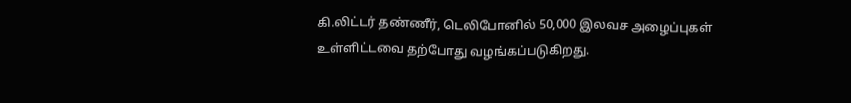கி.லிட்டர் தண்ணீர், டெலிபோனில் 50,000 இலவச அழைப்புகள்
உள்ளிட்டவை தற்போது வழங்கப்படுகிறது.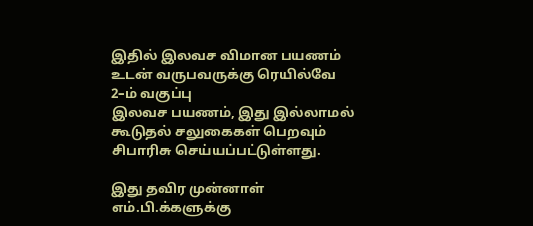இதில் இலவச விமான பயணம் உடன் வருபவருக்கு ரெயில்வே 2–ம் வகுப்பு
இலவச பயணம், இது இல்லாமல் கூடுதல் சலுகைகள் பெறவும்
சிபாரிசு செய்யப்பட்டுள்ளது.

இது தவிர முன்னாள் எம்.பி.க்களுக்கு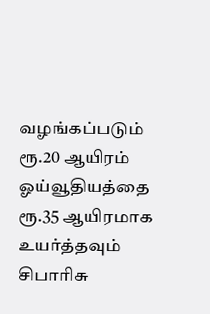வழங்கப்படும் ரூ.20 ஆயிரம்
ஓய்வூதியத்தை ரூ.35 ஆயிரமாக உயர்த்தவும் சிபாரிசு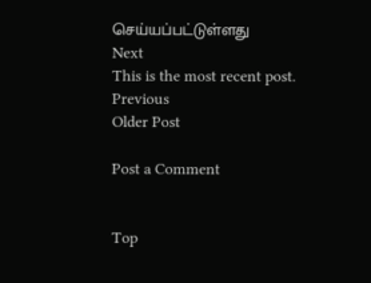செய்யப்பட்டுள்ளது
Next
This is the most recent post.
Previous
Older Post

Post a Comment


Top